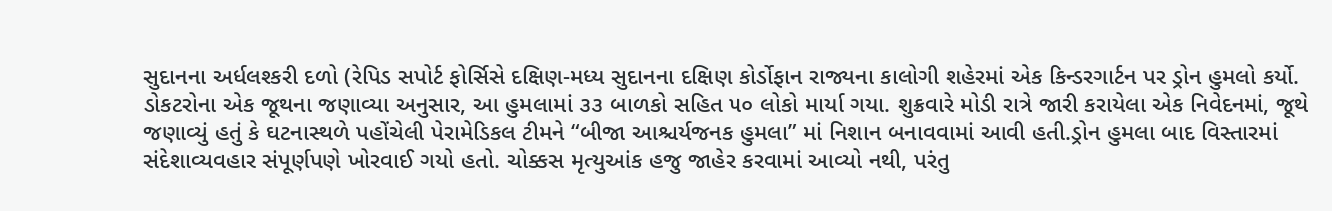સુદાનના અર્ધલશ્કરી દળો (રેપિડ સપોર્ટ ફોર્સિસે દક્ષિણ-મધ્ય સુદાનના દક્ષિણ કોર્ડોફાન રાજ્યના કાલોગી શહેરમાં એક કિન્ડરગાર્ટન પર ડ્રોન હુમલો કર્યો. ડોકટરોના એક જૂથના જણાવ્યા અનુસાર, આ હુમલામાં ૩૩ બાળકો સહિત ૫૦ લોકો માર્યા ગયા. શુક્રવારે મોડી રાત્રે જારી કરાયેલા એક નિવેદનમાં, જૂથે જણાવ્યું હતું કે ઘટનાસ્થળે પહોંચેલી પેરામેડિકલ ટીમને “બીજા આશ્ચર્યજનક હુમલા” માં નિશાન બનાવવામાં આવી હતી.ડ્રોન હુમલા બાદ વિસ્તારમાં સંદેશાવ્યવહાર સંપૂર્ણપણે ખોરવાઈ ગયો હતો. ચોક્કસ મૃત્યુઆંક હજુ જાહેર કરવામાં આવ્યો નથી, પરંતુ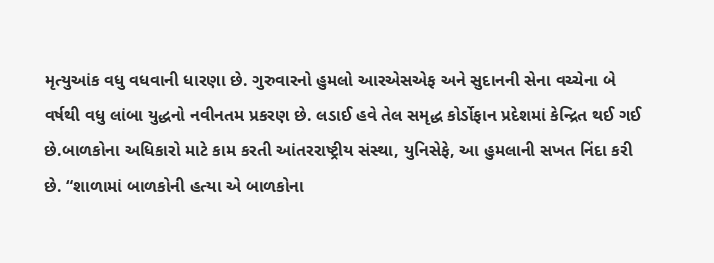મૃત્યુઆંક વધુ વધવાની ધારણા છે. ગુરુવારનો હુમલો આરએસએફ અને સુદાનની સેના વચ્ચેના બે વર્ષથી વધુ લાંબા યુદ્ધનો નવીનતમ પ્રકરણ છે. લડાઈ હવે તેલ સમૃદ્ધ કોર્ડોફાન પ્રદેશમાં કેન્દ્રિત થઈ ગઈ છે.બાળકોના અધિકારો માટે કામ કરતી આંતરરાષ્ટ્રીય સંસ્થા, યુનિસેફે, આ હુમલાની સખત નિંદા કરી છે. “શાળામાં બાળકોની હત્યા એ બાળકોના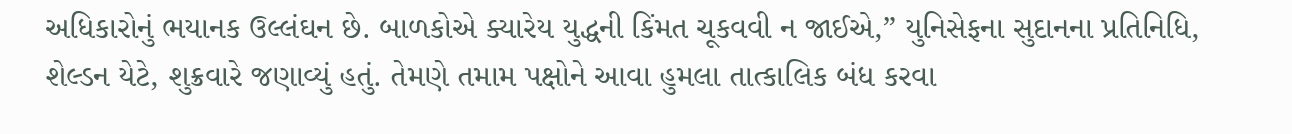અધિકારોનું ભયાનક ઉલ્લંઘન છે. બાળકોએ ક્યારેય યુદ્ધની કિંમત ચૂકવવી ન જાઈએ,” યુનિસેફના સુદાનના પ્રતિનિધિ, શેલ્ડન યેટે, શુક્રવારે જણાવ્યું હતું. તેમણે તમામ પક્ષોને આવા હુમલા તાત્કાલિક બંધ કરવા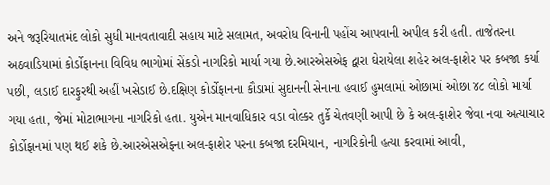અને જરૂરિયાતમંદ લોકો સુધી માનવતાવાદી સહાય માટે સલામત, અવરોધ વિનાની પહોંચ આપવાની અપીલ કરી હતી. તાજેતરના અઠવાડિયામાં કોર્ડોફાનના વિવિધ ભાગોમાં સેંકડો નાગરિકો માર્યા ગયા છે.આરએસએફ દ્વારા ઘેરાયેલા શહેર અલ-ફાશેર પર કબજા કર્યા પછી, લડાઈ દારફુરથી અહીં ખસેડાઈ છે.દક્ષિણ કોર્ડોફાનના કૌડામાં સુદાનની સેનાના હવાઈ હુમલામાં ઓછામાં ઓછા ૪૮ લોકો માર્યા ગયા હતા, જેમાં મોટાભાગના નાગરિકો હતા. યુએન માનવાધિકાર વડા વોલ્કર તુર્કે ચેતવણી આપી છે કે અલ-ફાશેર જેવા નવા અત્યાચાર કોર્ડોફાનમાં પણ થઈ શકે છે.આરએસએફના અલ-ફાશેર પરના કબજા દરમિયાન, નાગરિકોની હત્યા કરવામાં આવી,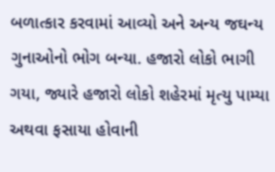બળાત્કાર કરવામાં આવ્યો અને અન્ય જઘન્ય ગુનાઓનો ભોગ બન્યા. હજારો લોકો ભાગી ગયા, જ્યારે હજારો લોકો શહેરમાં મૃત્યુ પામ્યા અથવા ફસાયા હોવાની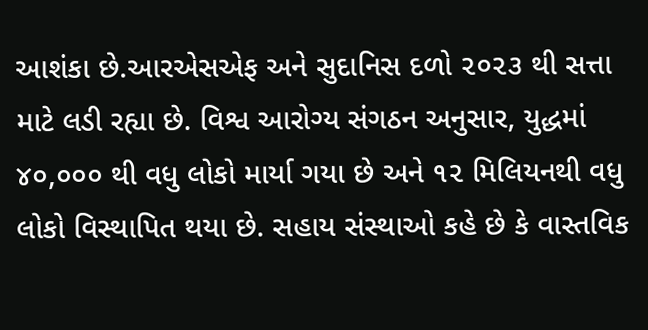આશંકા છે.આરએસએફ અને સુદાનિસ દળો ૨૦૨૩ થી સત્તા માટે લડી રહ્યા છે. વિશ્વ આરોગ્ય સંગઠન અનુસાર, યુદ્ધમાં ૪૦,૦૦૦ થી વધુ લોકો માર્યા ગયા છે અને ૧૨ મિલિયનથી વધુ લોકો વિસ્થાપિત થયા છે. સહાય સંસ્થાઓ કહે છે કે વાસ્તવિક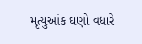મૃત્યુઆંક ઘણો વધારે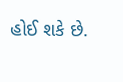હોઈ શકે છે.